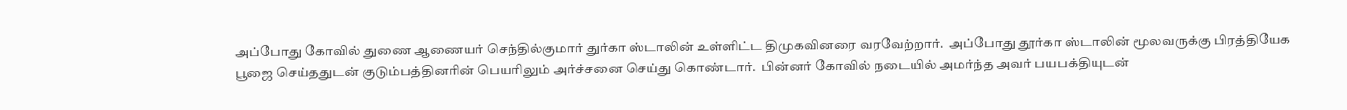அப்போது கோவில் துணை ஆணையர் செந்தில்குமார் துர்கா ஸ்டாலின் உள்ளிட்ட திமுகவினரை வரவேற்றார்.  அப்போது தூர்கா ஸ்டாலின் மூலவருக்கு பிரத்தியேக பூஜை செய்ததுடன் குடும்பத்தினரின் பெயரிலும் அர்ச்சனை செய்து கொண்டார்.  பின்னர் கோவில் நடையில் அமர்ந்த அவர் பயபக்தியுடன்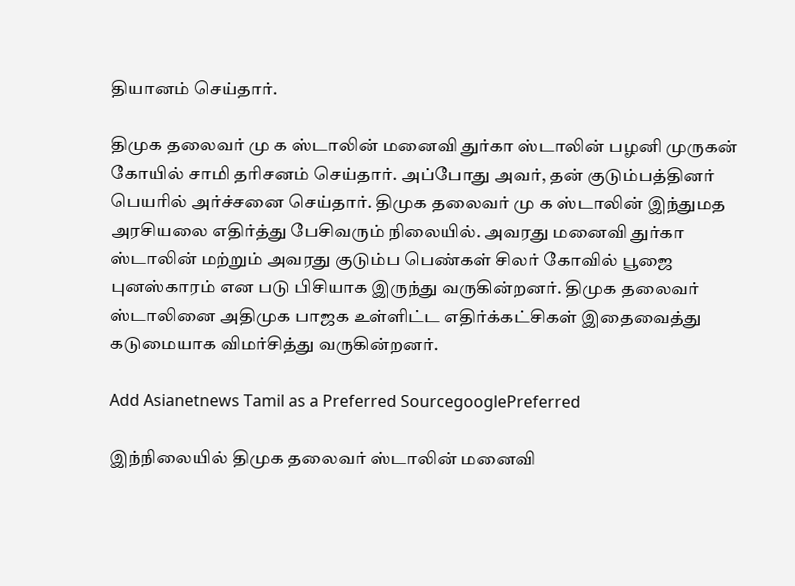தியானம் செய்தார்.

திமுக தலைவர் மு க ஸ்டாலின் மனைவி துர்கா ஸ்டாலின் பழனி முருகன் கோயில் சாமி தரிசனம் செய்தார். அப்போது அவர், தன் குடும்பத்தினர் பெயரில் அர்ச்சனை செய்தார். திமுக தலைவர் மு க ஸ்டாலின் இந்துமத அரசியலை எதிர்த்து பேசிவரும் நிலையில். அவரது மனைவி துர்கா ஸ்டாலின் மற்றும் அவரது குடும்ப பெண்கள் சிலர் கோவில் பூஜை புனஸ்காரம் என படு பிசியாக இருந்து வருகின்றனர். திமுக தலைவர் ஸ்டாலினை அதிமுக பாஜக உள்ளிட்ட எதிர்க்கட்சிகள் இதைவைத்து கடுமையாக விமர்சித்து வருகின்றனர்.

Add Asianetnews Tamil as a Preferred SourcegooglePreferred

இந்நிலையில் திமுக தலைவர் ஸ்டாலின் மனைவி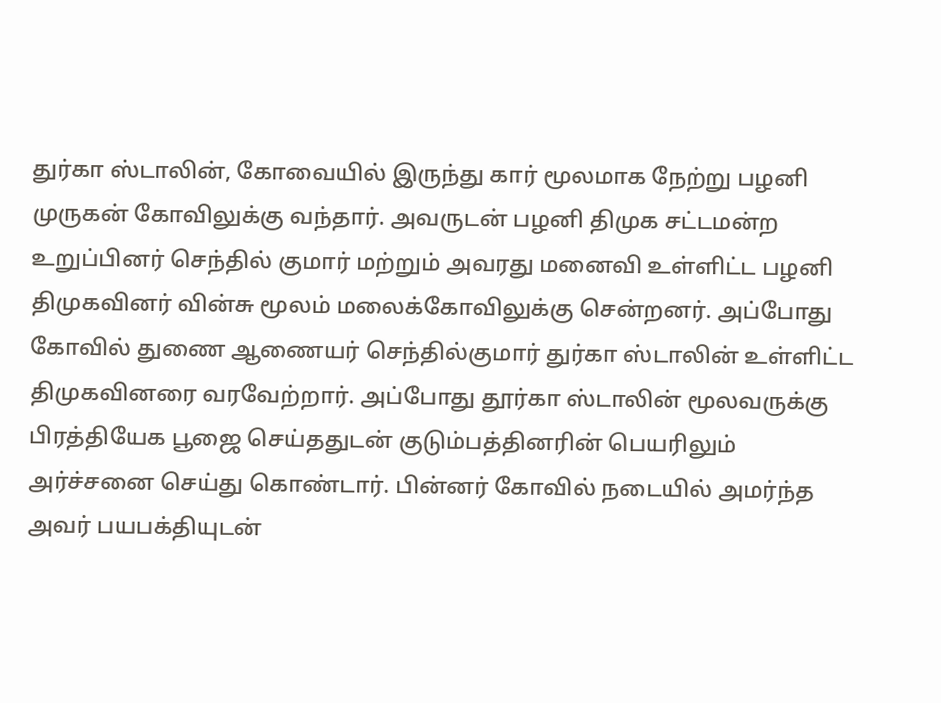துர்கா ஸ்டாலின், கோவையில் இருந்து கார் மூலமாக நேற்று பழனி முருகன் கோவிலுக்கு வந்தார். அவருடன் பழனி திமுக சட்டமன்ற உறுப்பினர் செந்தில் குமார் மற்றும் அவரது மனைவி உள்ளிட்ட பழனி திமுகவினர் வின்சு மூலம் மலைக்கோவிலுக்கு சென்றனர். அப்போது கோவில் துணை ஆணையர் செந்தில்குமார் துர்கா ஸ்டாலின் உள்ளிட்ட திமுகவினரை வரவேற்றார். அப்போது தூர்கா ஸ்டாலின் மூலவருக்கு பிரத்தியேக பூஜை செய்ததுடன் குடும்பத்தினரின் பெயரிலும் அர்ச்சனை செய்து கொண்டார். பின்னர் கோவில் நடையில் அமர்ந்த அவர் பயபக்தியுடன்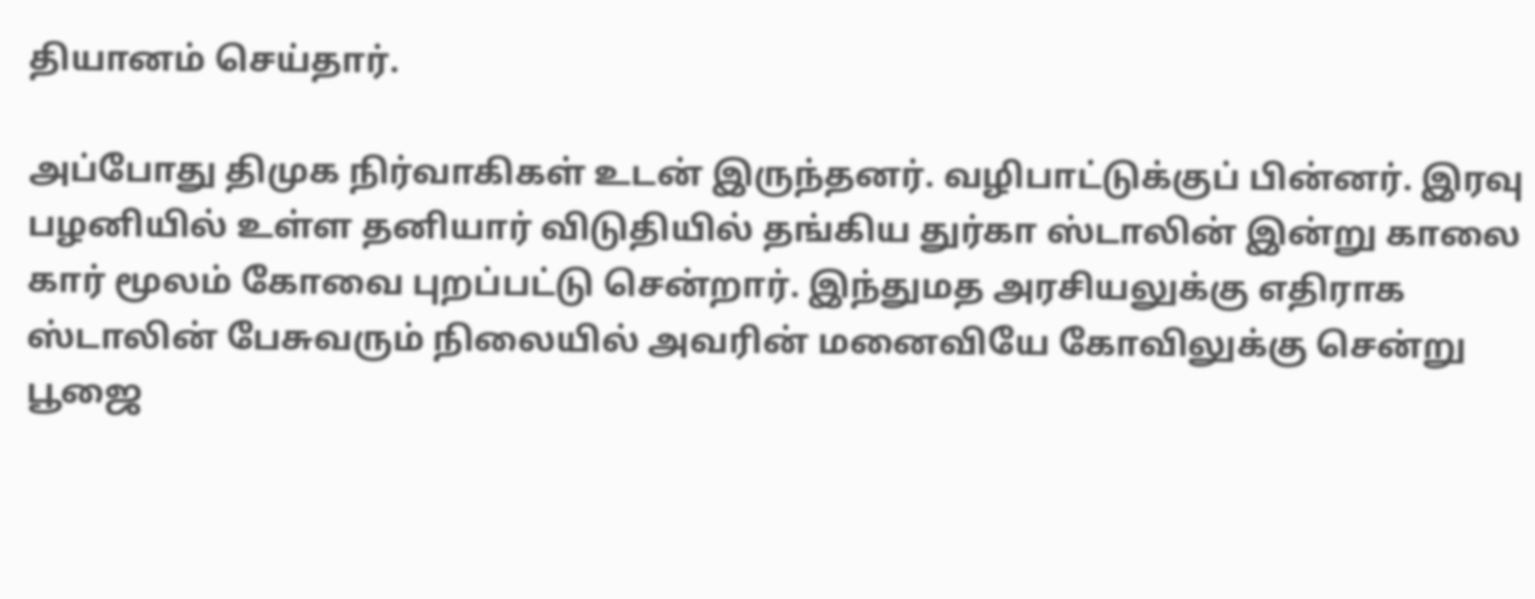தியானம் செய்தார்.

அப்போது திமுக நிர்வாகிகள் உடன் இருந்தனர். வழிபாட்டுக்குப் பின்னர். இரவு பழனியில் உள்ள தனியார் விடுதியில் தங்கிய துர்கா ஸ்டாலின் இன்று காலை கார் மூலம் கோவை புறப்பட்டு சென்றார். இந்துமத அரசியலுக்கு எதிராக ஸ்டாலின் பேசுவரும் நிலையில் அவரின் மனைவியே கோவிலுக்கு சென்று பூஜை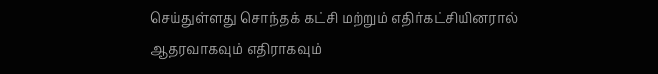செய்துள்ளது சொந்தக் கட்சி மற்றும் எதிர்கட்சியினரால் ஆதரவாகவும் எதிராகவும்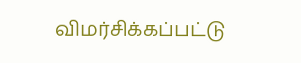விமர்சிக்கப்பட்டு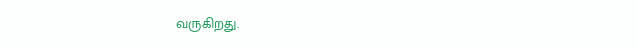வருகிறது.